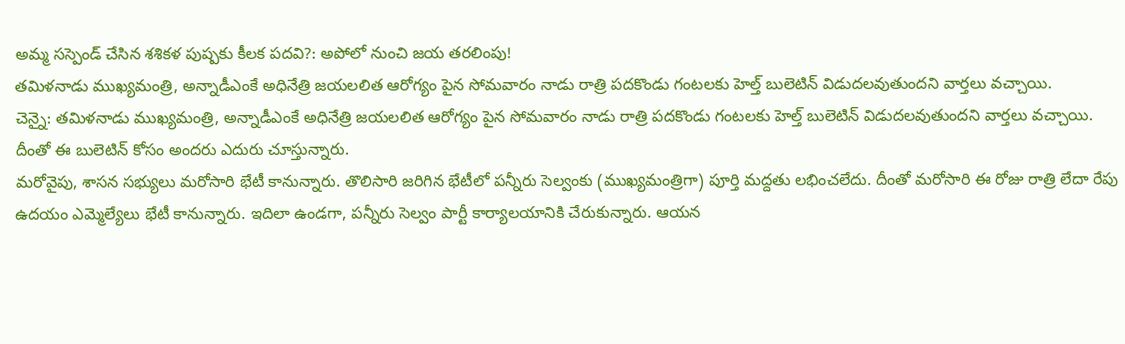అమ్మ సస్పెండ్ చేసిన శశికళ పుష్పకు కీలక పదవి?: అపోలో నుంచి జయ తరలింపు!
తమిళనాడు ముఖ్యమంత్రి, అన్నాడీఎంకే అధినేత్రి జయలలిత ఆరోగ్యం పైన సోమవారం నాడు రాత్రి పదకొండు గంటలకు హెల్త్ బులెటిన్ విడుదలవుతుందని వార్తలు వచ్చాయి.
చెన్నై: తమిళనాడు ముఖ్యమంత్రి, అన్నాడీఎంకే అధినేత్రి జయలలిత ఆరోగ్యం పైన సోమవారం నాడు రాత్రి పదకొండు గంటలకు హెల్త్ బులెటిన్ విడుదలవుతుందని వార్తలు వచ్చాయి. దీంతో ఈ బులెటిన్ కోసం అందరు ఎదురు చూస్తున్నారు.
మరోవైపు, శాసన సభ్యులు మరోసారి భేటీ కానున్నారు. తొలిసారి జరిగిన భేటీలో పన్నీరు సెల్వంకు (ముఖ్యమంత్రిగా) పూర్తి మద్దతు లభించలేదు. దీంతో మరోసారి ఈ రోజు రాత్రి లేదా రేపు ఉదయం ఎమ్మెల్యేలు భేటీ కానున్నారు. ఇదిలా ఉండగా, పన్నీరు సెల్వం పార్టీ కార్యాలయానికి చేరుకున్నారు. ఆయన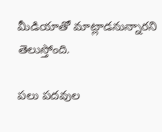మీడియాతో మాట్లాడనున్నారని తెలుస్తోంది.

పలు పదవుల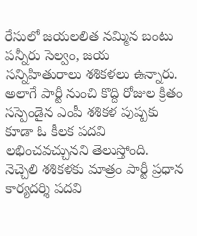రేసులో జయలలిత నమ్మిన బంటు పన్నీరు సెల్వం, జయ సన్నిహితురాలు శశికళలు ఉన్నారు. అలాగే పార్టీ నుంచి కొద్ది రోజుల క్రితం సస్పెండైన ఎంపీ శశికళ పుష్పకు కూడా ఓ కీలక పదవి లభించవచ్చునని తెలుస్తోంది. నెచ్చెలి శశికళకు మాత్రం పార్టీ ప్రధాన కార్యదర్శి పదవి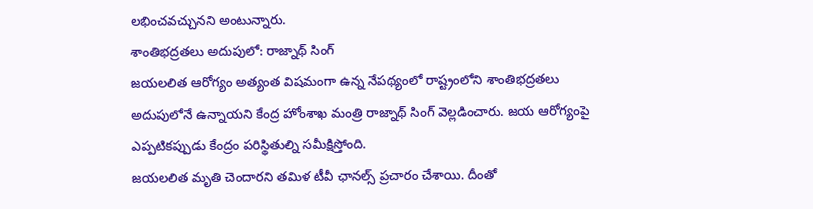లభించవచ్చునని అంటున్నారు.
శాంతిభద్రతలు అదుపులో: రాజ్నాథ్ సింగ్
జయలలిత ఆరోగ్యం అత్యంత విషమంగా ఉన్న నేపథ్యంలో రాష్ట్రంలోని శాంతిభద్రతలు అదుపులోనే ఉన్నాయని కేంద్ర హోంశాఖ మంత్రి రాజ్నాథ్ సింగ్ వెల్లడించారు. జయ ఆరోగ్యంపై ఎప్పటికప్పుడు కేంద్రం పరిస్థితుల్ని సమీక్షిస్తోంది.
జయలలిత మృతి చెందారని తమిళ టీవీ ఛానల్స్ ప్రచారం చేశాయి. దీంతో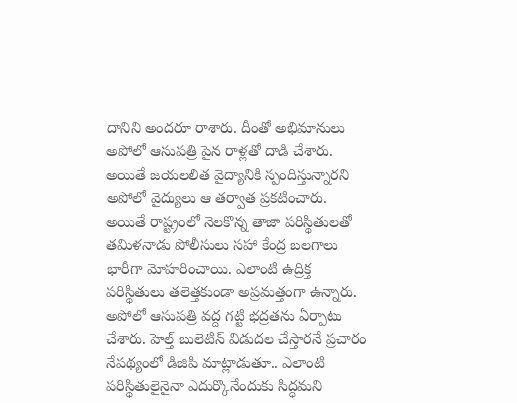దానిని అందరూ రాశారు. దీంతో అభిమానులు అపోలో ఆసుపత్రి పైన రాళ్లతో దాడి చేశారు. అయితే జయలలిత వైద్యానికి స్పందిస్తున్నారని అపోలో వైద్యులు ఆ తర్వాత ప్రకటించారు.
అయితే రాష్ట్రంలో నెలకొన్న తాజా పరిస్థితులతో తమిళనాడు పోలీసులు సహా కేంద్ర బలగాలు భారీగా మోహరించాయి. ఎలాంటి ఉద్రిక్త పరిస్థితులు తలెత్తకుండా అప్రమత్తంగా ఉన్నారు. అపోలో ఆసుపత్రి వద్ద గట్టి భద్రతను ఏర్పాటు చేశారు. హెల్త్ బులెటిన్ విడుదల చేస్తారనే ప్రచారం నేపథ్యంలో డిజిపి మాట్లాడుతూ.. ఎలాంటి పరిస్థితులైనైనా ఎదుర్కొనేందుకు సిద్ధమని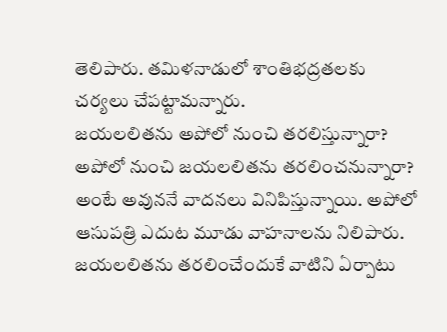తెలిపారు. తమిళనాడులో శాంతిభద్రతలకు చర్యలు చేపట్టామన్నారు.
జయలలితను అపోలో నుంచి తరలిస్తున్నారా?
అపోలో నుంచి జయలలితను తరలించనున్నారా? అంటే అవుననే వాదనలు వినిపిస్తున్నాయి. అపోలో ఆసుపత్రి ఎదుట మూడు వాహనాలను నిలిపారు. జయలలితను తరలించేందుకే వాటిని ఏర్పాటు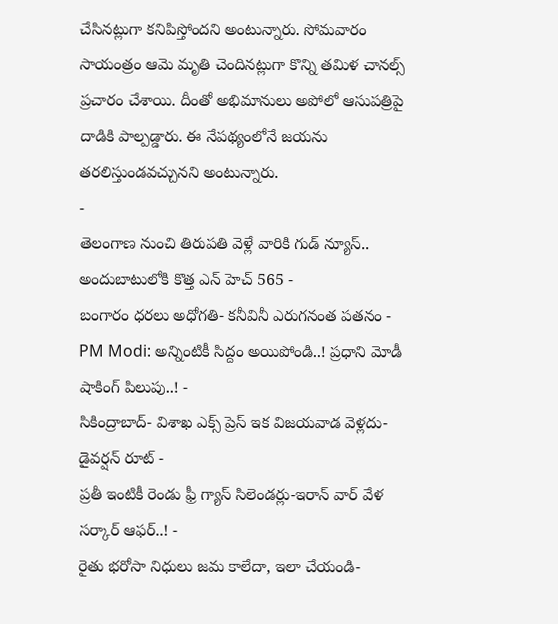చేసినట్లుగా కనిపిస్తోందని అంటున్నారు. సోమవారం సాయంత్రం ఆమె మృతి చెందినట్లుగా కొన్ని తమిళ చానల్స్ ప్రచారం చేశాయి. దీంతో అభిమానులు అపోలో ఆసుపత్రిపై దాడికి పాల్పడ్డారు. ఈ నేపథ్యంలోనే జయను తరలిస్తుండవచ్చునని అంటున్నారు.
-
తెలంగాణ నుంచి తిరుపతి వెళ్లే వారికి గుడ్ న్యూస్.. అందుబాటులోకి కొత్త ఎన్ హెచ్ 565 -
బంగారం ధరలు అధోగతి- కనీవినీ ఎరుగనంత పతనం -
PM Modi: అన్నింటికీ సిద్దం అయిపోండి..! ప్రధాని మోడీ షాకింగ్ పిలుపు..! -
సికింద్రాబాద్- విశాఖ ఎక్స్ ప్రెస్ ఇక విజయవాడ వెళ్లదు- డైవర్షన్ రూట్ -
ప్రతీ ఇంటికీ రెండు ఫ్రీ గ్యాస్ సిలెండర్లు-ఇరాన్ వార్ వేళ సర్కార్ ఆఫర్..! -
రైతు భరోసా నిధులు జమ కాలేదా, ఇలా చేయండి-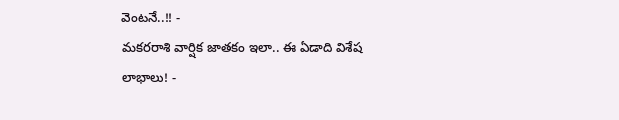వెంటనే..!! -
మకరరాశి వార్షిక జాతకం ఇలా.. ఈ ఏడాది విశేష లాభాలు! -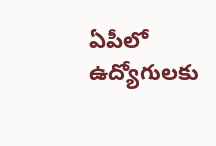ఏపీలో ఉద్యోగులకు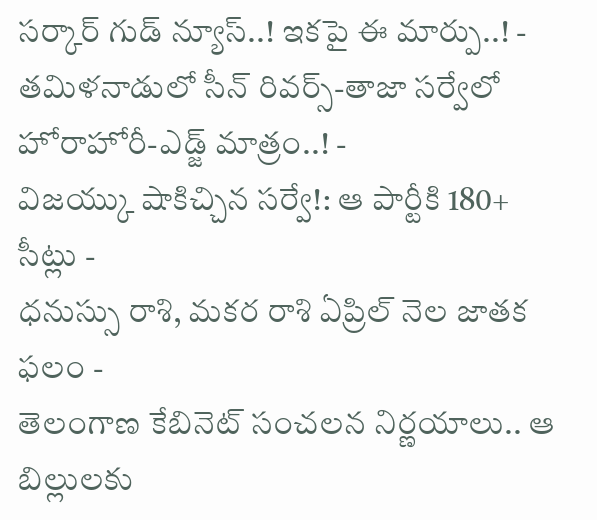సర్కార్ గుడ్ న్యూస్..! ఇకపై ఈ మార్పు..! -
తమిళనాడులో సీన్ రివర్స్-తాజా సర్వేలో హోరాహోరీ-ఎడ్జ్ మాత్రం..! -
విజయ్కు షాకిచ్చిన సర్వే!: ఆ పార్టీకి 180+ సీట్లు -
ధనుస్సు రాశి, మకర రాశి ఏప్రిల్ నెల జాతక ఫలం -
తెలంగాణ కేబినెట్ సంచలన నిర్ణయాలు.. ఆ బిల్లులకు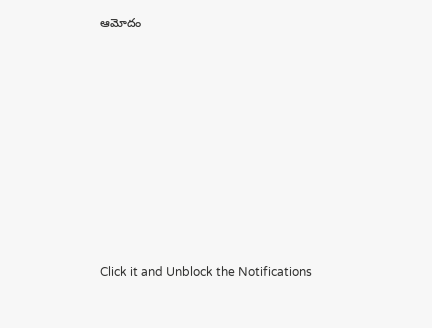ఆమోదం












Click it and Unblock the Notifications